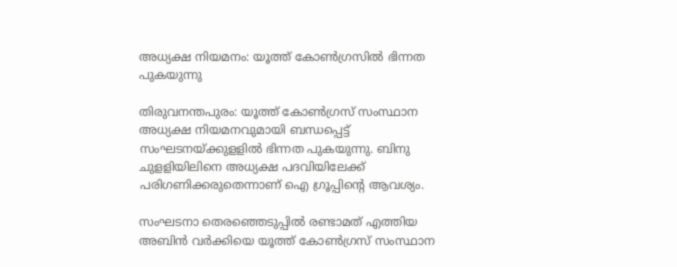അധ്യക്ഷ നിയമനം: യൂത്ത് കോണ്‍ഗ്രസില്‍ ഭിന്നത പുകയുന്നു

തിരുവനന്തപുരം: യൂത്ത് കോണ്‍ഗ്രസ് സംസ്ഥാന അധ്യക്ഷ നിയമനവുമായി ബന്ധപ്പെട്ട് സംഘടനയ്ക്കുളളില്‍ ഭിന്നത പുകയുന്നു. ബിനു ചുളളിയിലിനെ അധ്യക്ഷ പദവിയിലേക്ക് പരിഗണിക്കരുതെന്നാണ് ഐ ഗ്രൂപ്പിന്റെ ആവശ്യം.

സംഘടനാ തെരഞ്ഞെടുപ്പില്‍ രണ്ടാമത് എത്തിയ അബിന്‍ വര്‍ക്കിയെ യൂത്ത് കോണ്‍ഗ്രസ് സംസ്ഥാന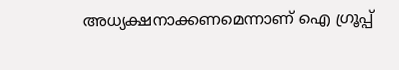അധ്യക്ഷനാക്കണമെന്നാണ് ഐ ഗ്രൂപ്പ്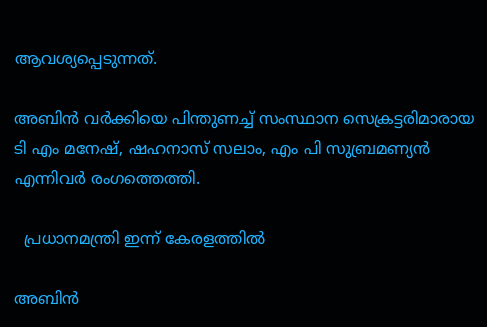ആവശ്യപ്പെടുന്നത്.

അബിന്‍ വര്‍ക്കിയെ പിന്തുണച്ച് സംസ്ഥാന സെക്രട്ടരിമാരായ ടി എം മനേഷ്, ഷഹനാസ് സലാം, എം പി സുബ്രമണ്യന്‍ എന്നിവര്‍ രംഗത്തെത്തി.

  പ്രധാനമന്ത്രി ഇന്ന് കേരളത്തില്‍

അബിന്‍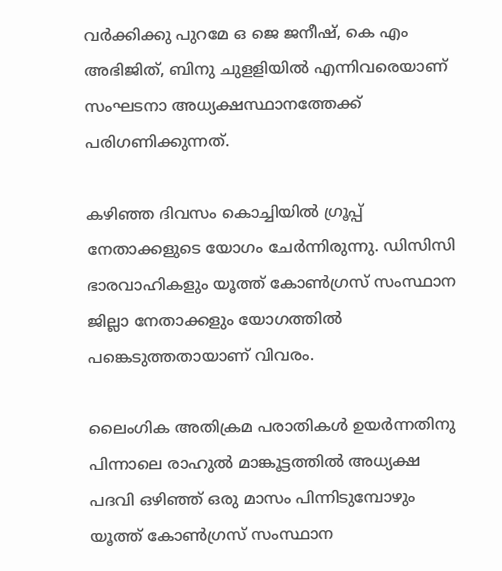വര്‍ക്കിക്കു പുറമേ ഒ ജെ ജനീഷ്, കെ എം അഭിജിത്, ബിനു ചുളളിയില്‍ എന്നിവരെയാണ് സംഘടനാ അധ്യക്ഷസ്ഥാനത്തേക്ക് പരിഗണിക്കുന്നത്.

കഴിഞ്ഞ ദിവസം കൊച്ചിയില്‍ ഗ്രൂപ്പ് നേതാക്കളുടെ യോഗം ചേര്‍ന്നിരുന്നു. ഡിസിസി ഭാരവാഹികളും യൂത്ത് കോണ്‍ഗ്രസ് സംസ്ഥാന ജില്ലാ നേതാക്കളും യോഗത്തില്‍ പങ്കെടുത്തതായാണ് വിവരം.

ലൈംഗിക അതിക്രമ പരാതികൾ ഉയർന്നതിനു പിന്നാലെ രാഹുൽ മാങ്കൂട്ടത്തിൽ അധ്യക്ഷ പദവി ഒഴിഞ്ഞ് ഒരു മാസം പിന്നിടുമ്പോഴും യൂത്ത് കോൺഗ്രസ് സംസ്ഥാന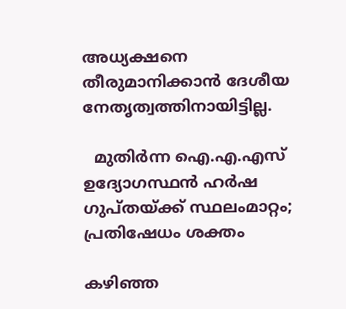അധ്യക്ഷനെ തീരുമാനിക്കാൻ ദേശീയ നേതൃത്വത്തിനായിട്ടില്ല.

  മുതിർന്ന ഐ.എ.എസ് ഉദ്യോഗസ്ഥൻ ഹർഷ ഗുപ്തയ്ക്ക് സ്ഥലംമാറ്റം; പ്രതിഷേധം ശക്തം

കഴിഞ്ഞ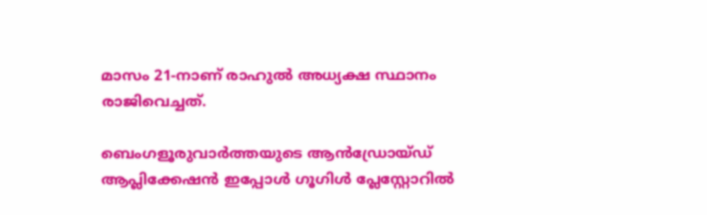മാസം 21-നാണ് രാഹുൽ അധ്യക്ഷ സ്ഥാനം രാജിവെച്ചത്.

ബെംഗളൂരുവാർത്തയുടെ ആൻഡ്രോയ്ഡ് ആപ്ലിക്കേഷൻ ഇപ്പോൾ ഗൂഗിൾ പ്ലേസ്റ്റോറിൽ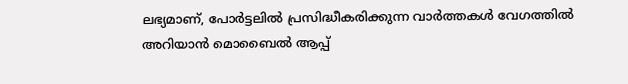ലഭ്യമാണ്, പോർട്ടലിൽ പ്രസിദ്ധീകരിക്കുന്ന വാർത്തകൾ വേഗത്തിൽ അറിയാൻ മൊബൈൽ ആപ്പ്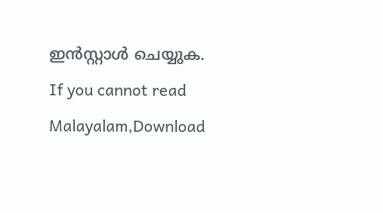ഇൻസ്റ്റാൾ ചെയ്യുക. If you cannot read Malayalam,Download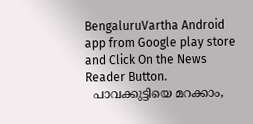BengaluruVartha Android app from Google play store and Click On the News Reader Button.
  പാവക്കുട്ടിയെ മറക്കാം,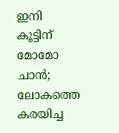ഇനി കൂട്ടിന് മോമോ ചാൻ; ലോകത്തെ കരയിച്ച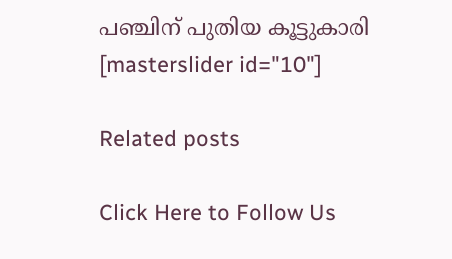പഞ്ചിന് പുതിയ കൂട്ടുകാരി
[masterslider id="10"]

Related posts

Click Here to Follow Us